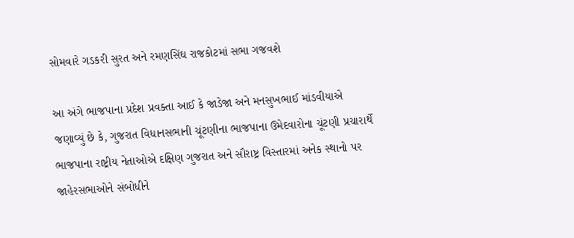સોમવારે ગડકરી સુરત અને રમણસિંઘ રાજકોટમાં સભા ગજવશે

આ અંગે ભાજપાના પ્રદેશ પ્રવક્તા આઈ કે જાડેજા અને મનસુખભાઈ માંડવીયાએ જણાવ્યું છે કે, ગુજરાત વિધાનસભાની ચૂંટણીના ભાજપાના ઉમેદવારોના ચૂંટણી પ્રચારાર્થે ભાજપાના રાષ્ટ્રીય નેતાઓએ દક્ષિણ ગુજરાત અને સૌરાષ્ટ્ર વિસ્તારમાં અનેક સ્થાનો પર જાહેરસભાઓને સંબોધીને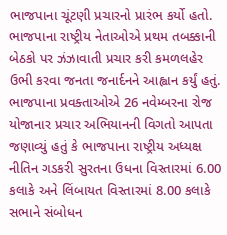ભાજપાના ચૂંટણી પ્રચારનો પ્રારંભ કર્યો હતો. ભાજપાના રાષ્ટ્રીય નેતાઓએ પ્રથમ તબક્કાની બેઠકો પર ઝંઝાવાતી પ્રચાર કરી કમળલહેર ઉભી કરવા જનતા જનાર્દનને આહ્વાન કર્યું હતું.
ભાજપાના પ્રવક્તાઓએ 26 નવેમ્બરના રોજ યોજાનાર પ્રચાર અભિયાનની વિગતો આપતા જણાવ્યું હતું કે ભાજપાના રાષ્ટ્રીય અધ્યક્ષ નીતિન ગડકરી સુરતના ઉધના વિસ્તારમાં 6.00 કલાકે અને લિંબાયત વિસ્તારમાં 8.00 કલાકે સભાને સંબોધન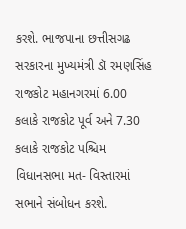કરશે. ભાજપાના છત્તીસગઢ સરકારના મુખ્યમંત્રી ડૉ રમણસિંહ રાજકોટ મહાનગરમાં 6.00 કલાકે રાજકોટ પૂર્વ અને 7.30 કલાકે રાજકોટ પશ્ચિમ વિધાનસભા મત- વિસ્તારમાં સભાને સંબોધન કરશે.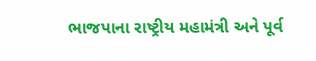ભાજપાના રાષ્ટ્રીય મહામંત્રી અને પૂર્વ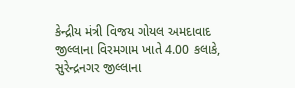કેન્દ્રીય મંત્રી વિજય ગોયલ અમદાવાદ જીલ્લાના વિરમગામ ખાતે 4.00 કલાકે, સુરેન્દ્રનગર જીલ્લાના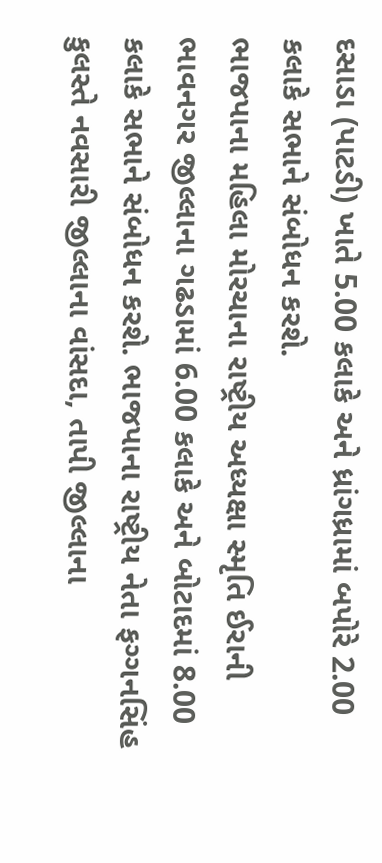દસાડા (પાટડી) ખાતે 5.00 કલાકે અને ધ્રાંગધ્રામાં બપોરે 2.00 કલાકે સભાને સંબોધન કરશે.
ભાજપાના મહિલા મોરચાના રાષ્ટ્રીય અધ્યક્ષા સ્મૃતિ ઈરાની ભાવનગર જીલ્લાના ગઢડામાં 6.00 કલાકે અને બોટાદમાં 8.00 કલાકે સભાને સંબોધન કરશે. ભાજપાના રાષ્ટ્રીય નેતા ફગ્ગનસિંહ કુલસ્તે નવસારી જીલ્લાના વાંસદા, તાપી જીલ્લાના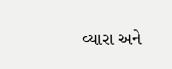વ્યારા અને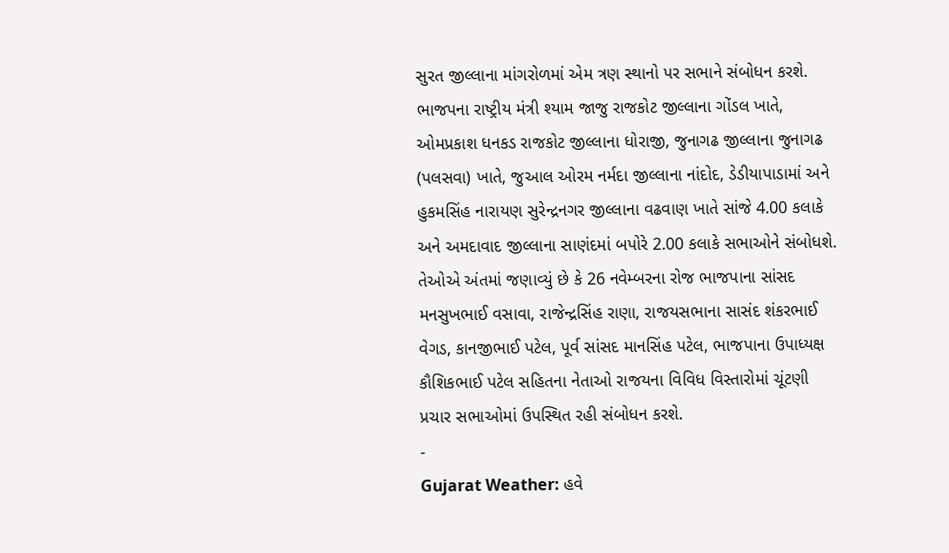સુરત જીલ્લાના માંગરોળમાં એમ ત્રણ સ્થાનો પર સભાને સંબોધન કરશે.
ભાજપના રાષ્ટ્રીય મંત્રી શ્યામ જાજુ રાજકોટ જીલ્લાના ગોંડલ ખાતે, ઓમપ્રકાશ ધનકડ રાજકોટ જીલ્લાના ધોરાજી, જુનાગઢ જીલ્લાના જુનાગઢ (પલસવા) ખાતે, જુઆલ ઓરમ નર્મદા જીલ્લાના નાંદોદ, ડેડીયાપાડામાં અને હુકમસિંહ નારાયણ સુરેન્દ્રનગર જીલ્લાના વઢવાણ ખાતે સાંજે 4.00 કલાકે અને અમદાવાદ જીલ્લાના સાણંદમાં બપોરે 2.00 કલાકે સભાઓને સંબોધશે.
તેઓએ અંતમાં જણાવ્યું છે કે 26 નવેમ્બરના રોજ ભાજપાના સાંસદ મનસુખભાઈ વસાવા, રાજેન્દ્રસિંહ રાણા, રાજયસભાના સાસંદ શંકરભાઈ વેગડ, કાનજીભાઈ પટેલ, પૂર્વ સાંસદ માનસિંહ પટેલ, ભાજપાના ઉપાધ્યક્ષ કૌશિકભાઈ પટેલ સહિતના નેતાઓ રાજયના વિવિધ વિસ્તારોમાં ચૂંટણી પ્રચાર સભાઓમાં ઉપસ્થિત રહી સંબોધન કરશે.
-
Gujarat Weather: હવે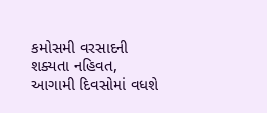કમોસમી વરસાદની શક્યતા નહિવત, આગામી દિવસોમાં વધશે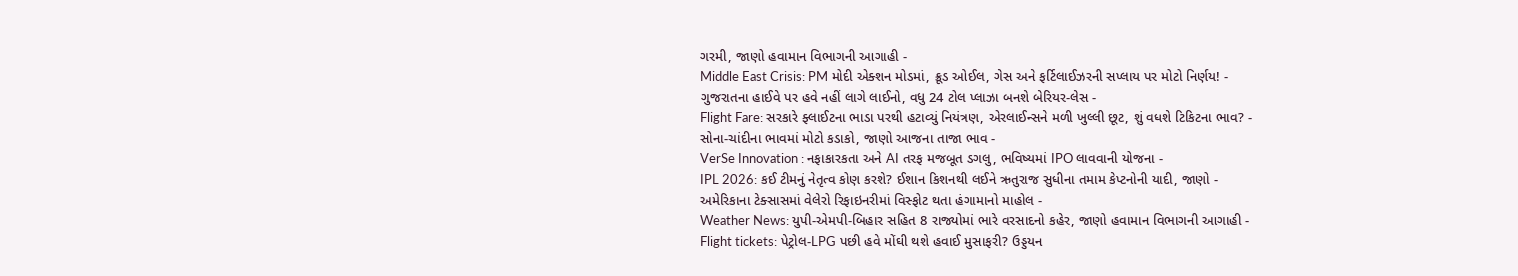ગરમી, જાણો હવામાન વિભાગની આગાહી -
Middle East Crisis: PM મોદી એક્શન મોડમાં, ક્રૂડ ઓઈલ, ગેસ અને ફર્ટિલાઈઝરની સપ્લાય પર મોટો નિર્ણય! -
ગુજરાતના હાઈવે પર હવે નહીં લાગે લાઈનો, વધુ 24 ટોલ પ્લાઝા બનશે બેરિયર-લેસ -
Flight Fare: સરકારે ફ્લાઈટના ભાડા પરથી હટાવ્યું નિયંત્રણ, એરલાઈન્સને મળી ખુલ્લી છૂટ, શું વધશે ટિકિટના ભાવ? -
સોના-ચાંદીના ભાવમાં મોટો કડાકો, જાણો આજના તાજા ભાવ -
VerSe Innovation : નફાકારકતા અને AI તરફ મજબૂત ડગલુ, ભવિષ્યમાં IPO લાવવાની યોજના -
IPL 2026: કઈ ટીમનું નેતૃત્વ કોણ કરશે? ઈશાન કિશનથી લઈને ઋતુરાજ સુધીના તમામ કેપ્ટનોની યાદી, જાણો -
અમેરિકાના ટેક્સાસમાં વેલેરો રિફાઇનરીમાં વિસ્ફોટ થતા હંગામાનો માહોલ -
Weather News: યુપી-એમપી-બિહાર સહિત 8 રાજ્યોમાં ભારે વરસાદનો કહેર, જાણો હવામાન વિભાગની આગાહી -
Flight tickets: પેટ્રોલ-LPG પછી હવે મોંઘી થશે હવાઈ મુસાફરી? ઉડ્ડયન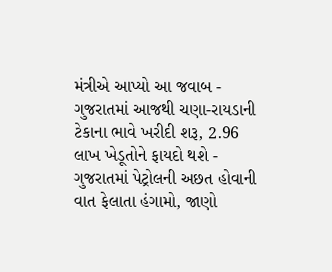મંત્રીએ આપ્યો આ જવાબ -
ગુજરાતમાં આજથી ચણા-રાયડાની ટેકાના ભાવે ખરીદી શરૂ, 2.96 લાખ ખેડૂતોને ફાયદો થશે -
ગુજરાતમાં પેટ્રોલની અછત હોવાની વાત ફેલાતા હંગામો, જાણો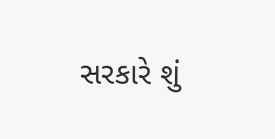સરકારે શું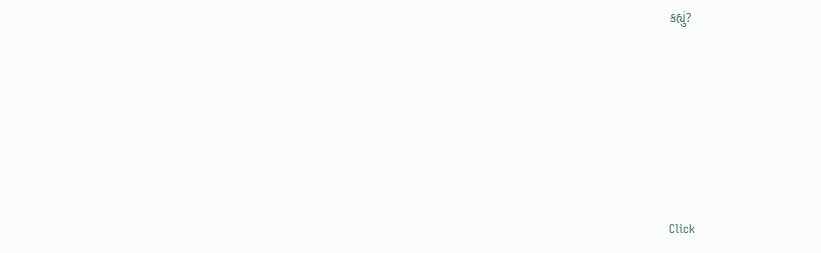કહ્યું?










Click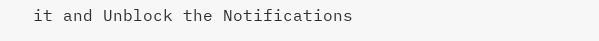it and Unblock the Notifications